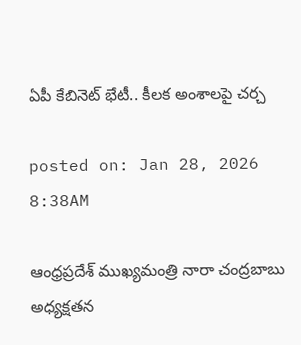ఏపీ కేబినెట్ భేటీ.. కీలక అంశాలపై చర్చ

posted on: Jan 28, 2026 8:38AM

ఆంధ్రప్రదేశ్ ముఖ్యమంత్రి నారా చంద్రబాబు అధ్యక్షతన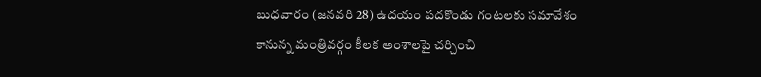బుధవారం (జనవరి 28) ఉదయం పదకొండు గంటలకు సమావేశం కానున్న మంత్రివర్గం కీలక అంశాలపై చర్చించి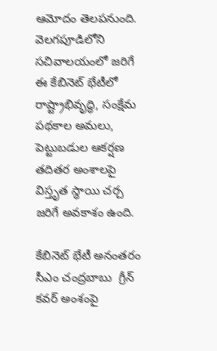ఆమోదం తెలపనుంది.  వెలగపూడిలోని సచివాలయంలో జరిగే ఈ కేబినెట్ భేటీలో  రాష్ట్రాభివృద్ధి, సంక్షేమ పథకాల అమలు, పెట్టుబడుల ఆకర్షణ తదితర అంశాలపై విస్తృత స్థాయి చర్చ జరిగే అవకాశం ఉంది.

కేబినెట్ భేటీ అనంతరం సీఎం చంద్రబాబు  గ్రీన్ కవర్ అంశంపై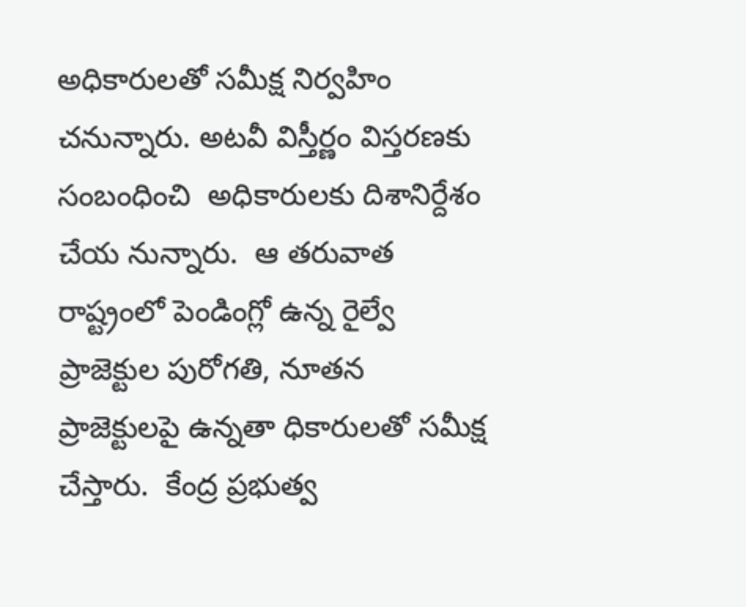అధికారులతో సమీక్ష నిర్వహిం చనున్నారు. అటవీ విస్తీర్ణం విస్తరణకు సంబంధించి  అధికారులకు దిశానిర్దేశం చేయ నున్నారు.  ఆ తరువాత రాష్ట్రంలో పెండింగ్లో ఉన్న రైల్వే ప్రాజెక్టుల పురోగతి, నూతన ప్రాజెక్టులపై ఉన్నతా ధికారులతో సమీక్ష చేస్తారు.  కేంద్ర ప్రభుత్వ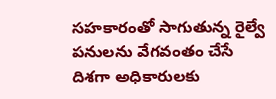సహకారంతో సాగుతున్న రైల్వే పనులను వేగవంతం చేసే దిశగా అధికారులకు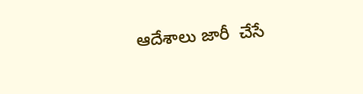ఆదేశాలు జారీ  చేసే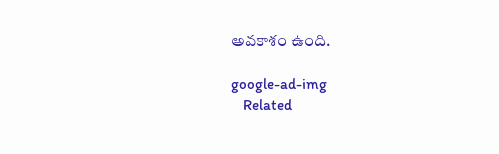అవకాశం ఉంది.

google-ad-img
    Related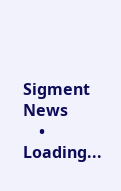Sigment News
    • Loading...